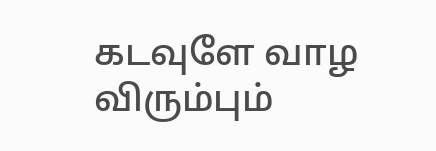கடவுளே வாழ விரும்பும்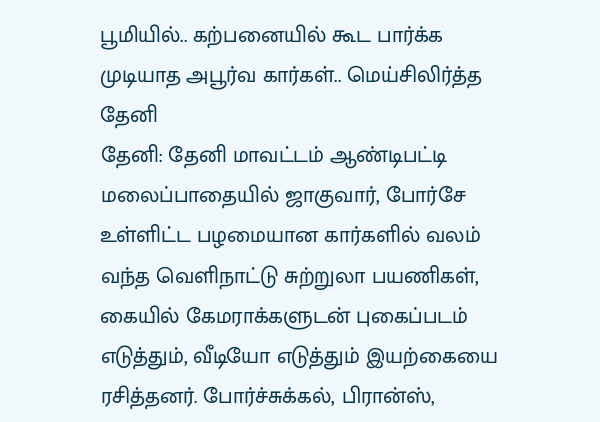பூமியில்.. கற்பனையில் கூட பார்க்க முடியாத அபூர்வ கார்கள்.. மெய்சிலிர்த்த தேனி
தேனி: தேனி மாவட்டம் ஆண்டிபட்டி மலைப்பாதையில் ஜாகுவார், போர்சே உள்ளிட்ட பழமையான கார்களில் வலம் வந்த வெளிநாட்டு சுற்றுலா பயணிகள், கையில் கேமராக்களுடன் புகைப்படம் எடுத்தும், வீடியோ எடுத்தும் இயற்கையை ரசித்தனர். போர்ச்சுக்கல், பிரான்ஸ்,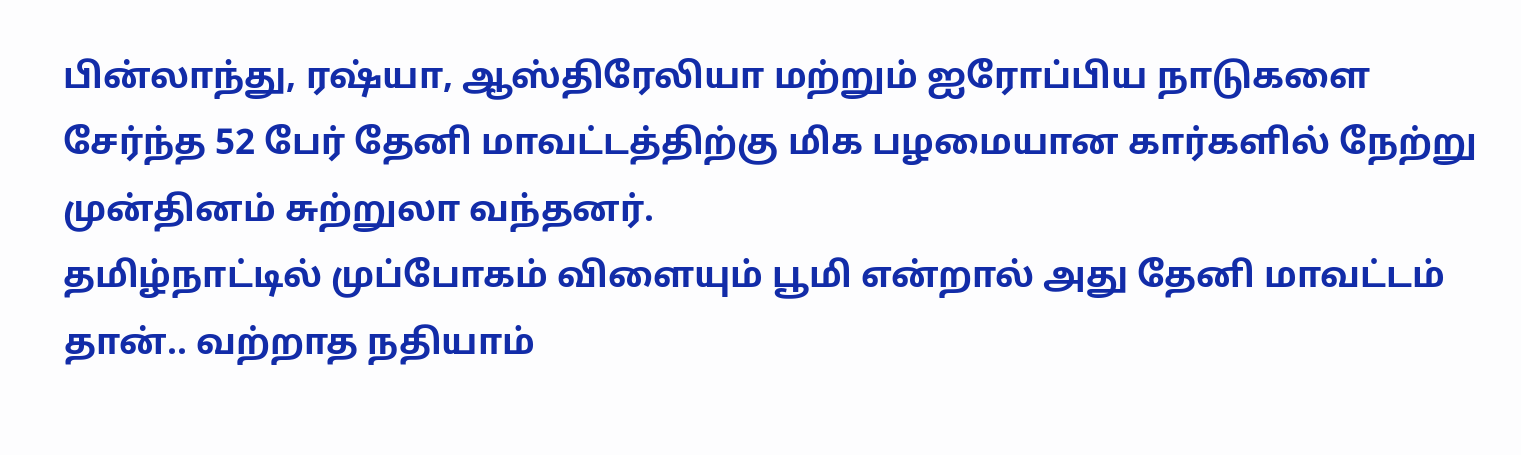பின்லாந்து, ரஷ்யா, ஆஸ்திரேலியா மற்றும் ஐரோப்பிய நாடுகளை சேர்ந்த 52 பேர் தேனி மாவட்டத்திற்கு மிக பழமையான கார்களில் நேற்று முன்தினம் சுற்றுலா வந்தனர்.
தமிழ்நாட்டில் முப்போகம் விளையும் பூமி என்றால் அது தேனி மாவட்டம் தான்.. வற்றாத நதியாம்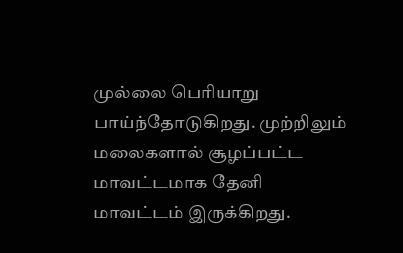முல்லை பெரியாறு பாய்ந்தோடுகிறது. முற்றிலும் மலைகளால் சூழப்பட்ட மாவட்டமாக தேனி மாவட்டம் இருக்கிறது.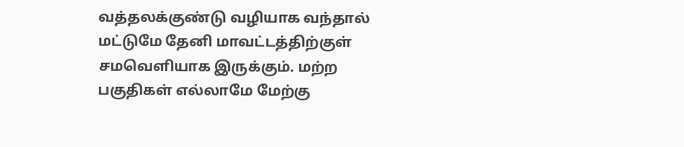வத்தலக்குண்டு வழியாக வந்தால் மட்டுமே தேனி மாவட்டத்திற்குள் சமவெளியாக இருக்கும். மற்ற பகுதிகள் எல்லாமே மேற்கு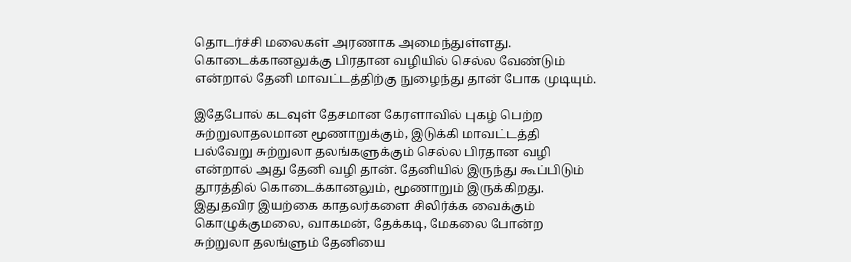தொடர்ச்சி மலைகள் அரணாக அமைந்துள்ளது. கொடைக்கானலுக்கு பிரதான வழியில் செல்ல வேண்டும் என்றால் தேனி மாவட்டத்திற்கு நுழைந்து தான் போக முடியும்.

இதேபோல் கடவுள் தேசமான கேரளாவில் புகழ் பெற்ற சுற்றுலாதலமான மூணாறுக்கும், இடுக்கி மாவட்டத்தி பல்வேறு சுற்றுலா தலங்களுக்கும் செல்ல பிரதான வழி என்றால் அது தேனி வழி தான். தேனியில் இருந்து கூப்பிடும் தூரத்தில் கொடைக்கானலும், மூணாறும் இருக்கிறது. இதுதவிர இயற்கை காதலர்களை சிலிர்க்க வைக்கும் கொழுக்குமலை, வாகமன், தேக்கடி, மேகலை போன்ற சுற்றுலா தலங்ளும் தேனியை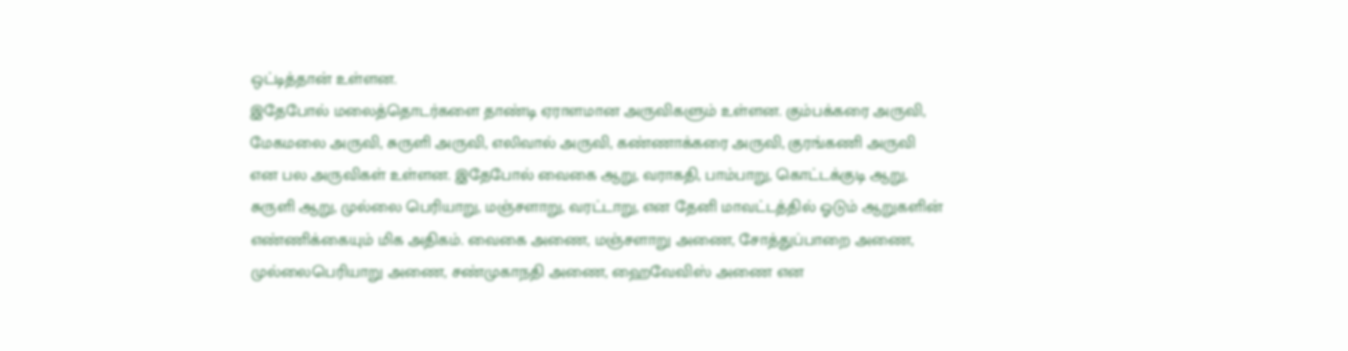ஒட்டித்தான் உள்ளன.
இதேபோல் மலைத்தொடர்களை தாண்டி ஏராளமான அருவிகளும் உள்ளன. கும்பக்கரை அருவி, மேகமலை அருவி, சுருளி அருவி, எலிவால் அருவி, கண்ணாக்கரை அருவி, குரங்கணி அருவி என பல அருவிகள் உள்ளன. இதேபோல் வைகை ஆறு, வராகதி, பாம்பாறு, கொட்டக்குடி ஆறு, சுருளி ஆறு, முல்லை பெரியாறு, மஞ்சளாறு, வரட்டாறு, என தேனி மாவட்டத்தில் ஓடும் ஆறுகளின் எண்ணிக்கையும் மிக அதிகம். வைகை அணை, மஞ்சளாறு அணை, சோத்துப்பாறை அணை, முல்லைபெரியாறு அணை, சண்முகாநதி அணை, ஹைவேவிஸ் அணை என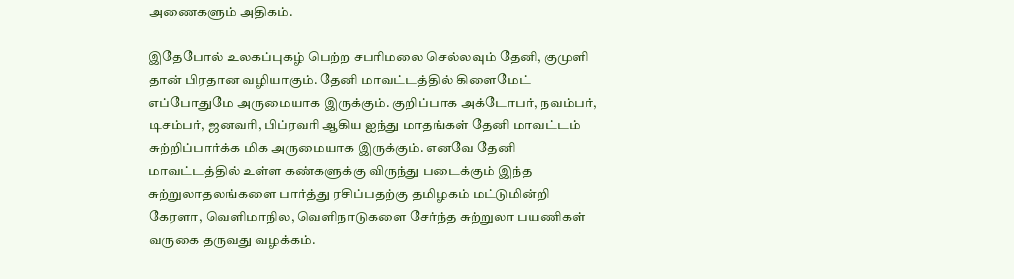அணைகளும் அதிகம்.

இதேபோல் உலகப்புகழ் பெற்ற சபரிமலை செல்லவும் தேனி, குமுளி தான் பிரதான வழியாகும். தேனி மாவட்டத்தில் கிளைமேட் எப்போதுமே அருமையாக இருக்கும். குறிப்பாக அக்டோபர், நவம்பர், டிசம்பர், ஜனவரி, பிப்ரவரி ஆகிய ஐந்து மாதங்கள் தேனி மாவட்டம் சுற்றிப்பார்க்க மிக அருமையாக இருக்கும். எனவே தேனி மாவட்டத்தில் உள்ள கண்களுக்கு விருந்து படைக்கும் இந்த சுற்றுலாதலங்களை பார்த்து ரசிப்பதற்கு தமிழகம் மட்டுமின்றி கேரளா, வெளிமாநில, வெளிநாடுகளை சேர்ந்த சுற்றுலா பயணிகள் வருகை தருவது வழக்கம்.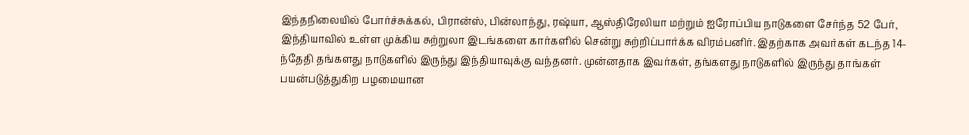இந்தநிலையில் போர்ச்சுக்கல், பிரான்ஸ், பின்லாந்து, ரஷ்யா, ஆஸ்திரேலியா மற்றும் ஐரோப்பிய நாடுகளை சேர்ந்த 52 பேர், இந்தியாவில் உள்ள முக்கிய சுற்றுலா இடங்களை கார்களில் சென்று சுற்றிப்பார்க்க விரம்பனிர். இதற்காக அவர்கள் கடந்த 14-ந்தேதி தங்களது நாடுகளில் இருந்து இந்தியாவுக்கு வந்தனர். முன்னதாக இவர்கள், தங்களது நாடுகளில் இருந்து தாங்கள் பயன்படுத்துகிற பழமையான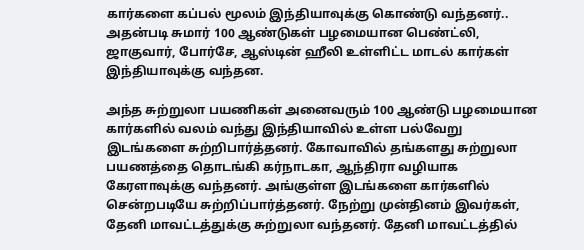கார்களை கப்பல் மூலம் இந்தியாவுக்கு கொண்டு வந்தனர்.. அதன்படி சுமார் 100 ஆண்டுகள் பழமையான பெண்ட்லி, ஜாகுவார், போர்சே, ஆஸ்டின் ஹீலி உள்ளிட்ட மாடல் கார்கள் இந்தியாவுக்கு வந்தன.

அந்த சுற்றுலா பயணிகள் அனைவரும் 100 ஆண்டு பழமையான கார்களில் வலம் வந்து இந்தியாவில் உள்ள பல்வேறு இடங்களை சுற்றிபார்த்தனர். கோவாவில் தங்களது சுற்றுலா பயணத்தை தொடங்கி கர்நாடகா, ஆந்திரா வழியாக கேரளாவுக்கு வந்தனர். அங்குள்ள இடங்களை கார்களில் சென்றபடியே சுற்றிப்பார்த்தனர். நேற்று முன்தினம் இவர்கள், தேனி மாவட்டத்துக்கு சுற்றுலா வந்தனர். தேனி மாவட்டத்தில்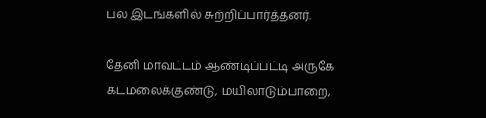பல இடங்களில் சுற்றிப்பார்த்தனர்.

தேனி மாவட்டம் ஆண்டிப்பட்டி அருகே கடமலைக்குண்டு, மயிலாடும்பாறை,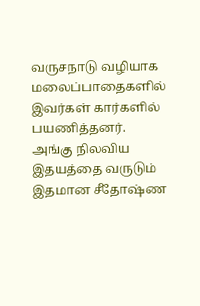வருசநாடு வழியாக மலைப்பாதைகளில் இவர்கள் கார்களில் பயணித்தனர். அங்கு நிலவிய இதயத்தை வருடும் இதமான சீதோஷ்ண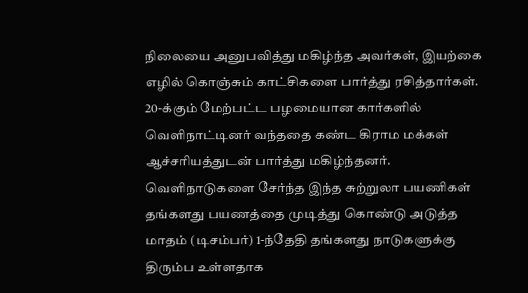நிலையை அனுபவித்து மகிழ்ந்த அவர்கள், இயற்கை எழில் கொஞ்சும் காட்சிகளை பார்த்து ரசித்தார்கள். 20-க்கும் மேற்பட்ட பழமையான கார்களில் வெளிநாட்டினர் வந்ததை கண்ட கிராம மக்கள் ஆச்சரியத்துடன் பார்த்து மகிழ்ந்தனர். வெளிநாடுகளை சேர்ந்த இந்த சுற்றுலா பயணிகள் தங்களது பயணத்தை முடித்து கொண்டு அடுத்த மாதம் (டிசம்பர்) 1-ந்தேதி தங்களது நாடுகளுக்கு திரும்ப உள்ளதாக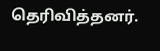தெரிவித்தனர்.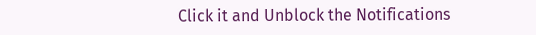Click it and Unblock the Notifications